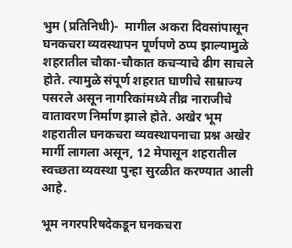भुम (प्रतिनिधी)-  मागील अकरा दिवसांपासून घनकचरा व्यवस्थापन पूर्णपणे ठप्प झाल्यामुळे शहरातील चौका-चौकात कचऱ्याचे ढीग साचले होते. त्यामुळे संपूर्ण शहरात घाणीचे साम्राज्य पसरले असून नागरिकांमध्ये तीव्र नाराजीचे वातावरण निर्माण झाले होते. अखेर भूम शहरातील घनकचरा व्यवस्थापनाचा प्रश्न अखेर मार्गी लागला असून, 12 मेपासून शहरातील स्वच्छता व्यवस्था पुन्हा सुरळीत करण्यात आली आहे.

भूम नगरपरिषदेकडून घनकचरा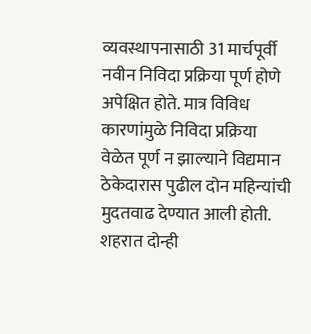व्यवस्थापनासाठी 31 मार्चपूर्वी नवीन निविदा प्रक्रिया पूर्ण होणे अपेक्षित होते. मात्र विविध कारणांमुळे निविदा प्रक्रिया वेळेत पूर्ण न झाल्याने विद्यमान ठेकेदारास पुढील दोन महिन्यांची मुदतवाढ देण्यात आली होती. शहरात दोन्ही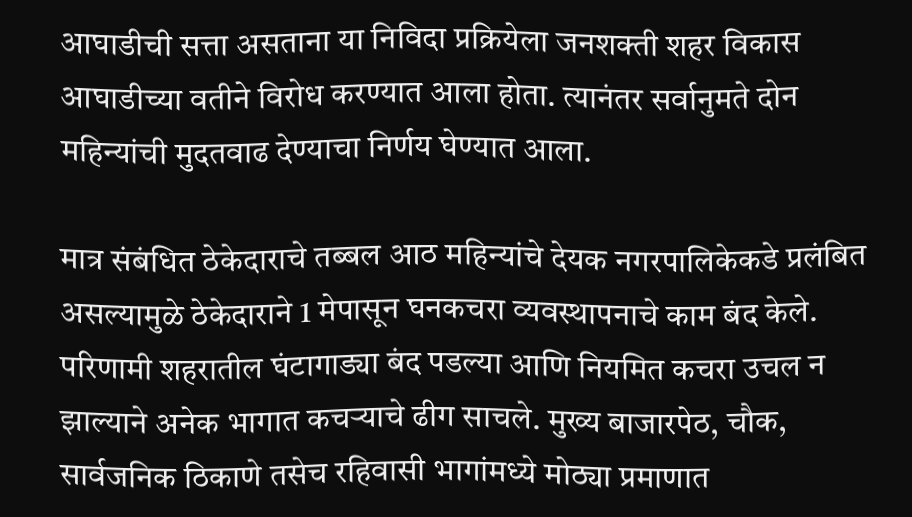आघाडीची सत्ता असताना या निविदा प्रक्रियेला जनशक्ती शहर विकास आघाडीच्या वतीने विरोध करण्यात आला होता. त्यानंतर सर्वानुमते दोन महिन्यांची मुदतवाढ देण्याचा निर्णय घेण्यात आला.

मात्र संबंधित ठेकेदाराचे तब्बल आठ महिन्यांचे देयक नगरपालिकेकडे प्रलंबित असल्यामुळे ठेकेदाराने 1 मेपासून घनकचरा व्यवस्थापनाचे काम बंद केले. परिणामी शहरातील घंटागाड्या बंद पडल्या आणि नियमित कचरा उचल न झाल्याने अनेक भागात कचऱ्याचे ढीग साचले. मुख्य बाजारपेठ, चौक, सार्वजनिक ठिकाणे तसेच रहिवासी भागांमध्ये मोठ्या प्रमाणात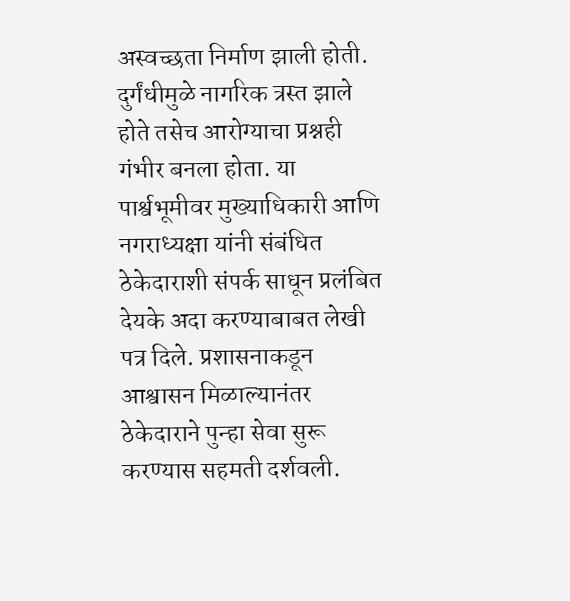अस्वच्छता निर्माण झाली होती. दुर्गंधीमुळे नागरिक त्रस्त झाले होते तसेच आरोग्याचा प्रश्नही गंभीर बनला होता. या पार्श्वभूमीवर मुख्याधिकारी आणि नगराध्यक्षा यांनी संबंधित ठेकेदाराशी संपर्क साधून प्रलंबित देयके अदा करण्याबाबत लेखी पत्र दिले. प्रशासनाकडून आश्वासन मिळाल्यानंतर ठेकेदाराने पुन्हा सेवा सुरू करण्यास सहमती दर्शवली.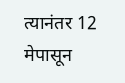त्यानंतर 12 मेपासून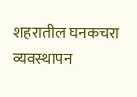शहरातील घनकचरा व्यवस्थापन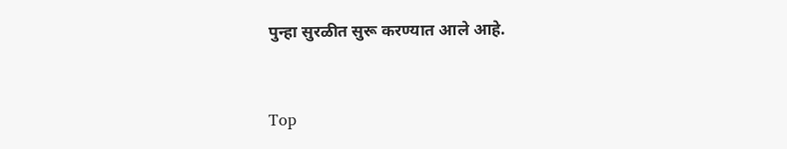पुन्हा सुरळीत सुरू करण्यात आले आहे.



Top